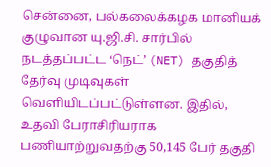சென்னை, பல்கலைக்கழக மானியக் குழுவான யு.ஜி.சி. சார்பில் நடத்தப்பட்ட ‘நெட்’ (NET) தகுதித் தேர்வு முடிவுகள் வெளியிடப்பட்டுள்ளன. இதில், உதவி பேராசிரியராக பணியாற்றுவதற்கு 50,145 பேர் தகுதி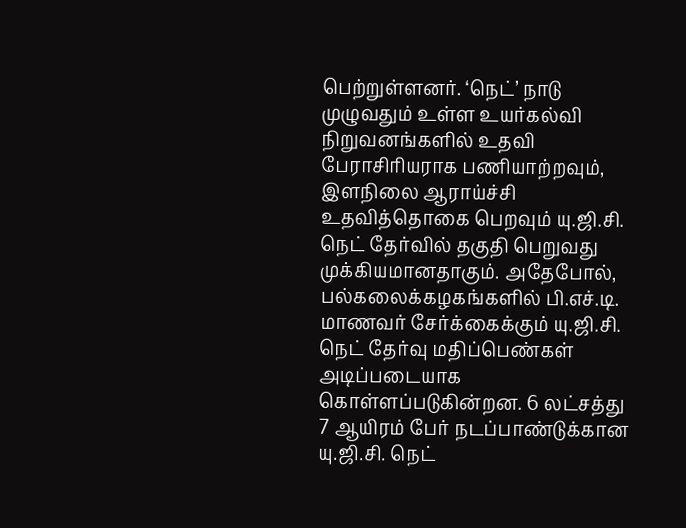பெற்றுள்ளனர். ‘நெட்’ நாடு முழுவதும் உள்ள உயர்கல்வி நிறுவனங்களில் உதவி பேராசிரியராக பணியாற்றவும், இளநிலை ஆராய்ச்சி உதவித்தொகை பெறவும் யு.ஜி.சி. நெட் தேர்வில் தகுதி பெறுவது முக்கியமானதாகும். அதேபோல், பல்கலைக்கழகங்களில் பி.எச்.டி. மாணவர் சேர்க்கைக்கும் யு.ஜி.சி. நெட் தேர்வு மதிப்பெண்கள் அடிப்படையாக கொள்ளப்படுகின்றன. 6 லட்சத்து 7 ஆயிரம் பேர் நடப்பாண்டுக்கான யு.ஜி.சி. நெட்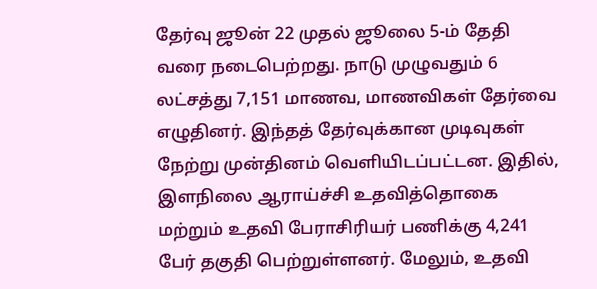தேர்வு ஜூன் 22 முதல் ஜூலை 5-ம் தேதி வரை நடைபெற்றது. நாடு முழுவதும் 6 லட்சத்து 7,151 மாணவ, மாணவிகள் தேர்வை எழுதினர். இந்தத் தேர்வுக்கான முடிவுகள் நேற்று முன்தினம் வெளியிடப்பட்டன. இதில், இளநிலை ஆராய்ச்சி உதவித்தொகை மற்றும் உதவி பேராசிரியர் பணிக்கு 4,241 பேர் தகுதி பெற்றுள்ளனர். மேலும், உதவி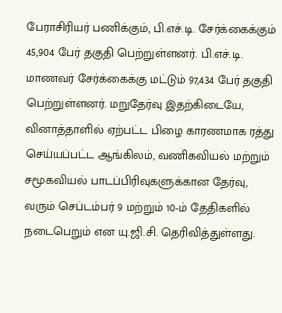பேராசிரியர் பணிக்கும், பி.எச்.டி. சேர்க்கைக்கும் 45,904 பேர் தகுதி பெற்றுள்ளனர். பி.எச்.டி. மாணவர் சேர்க்கைக்கு மட்டும் 97,434 பேர் தகுதி பெற்றுள்ளனர். மறுதேர்வு இதற்கிடையே, வினாத்தாளில் ஏற்பட்ட பிழை காரணமாக ரத்து செய்யப்பட்ட ஆங்கிலம், வணிகவியல் மற்றும் சமூகவியல் பாடப்பிரிவுகளுக்கான தேர்வு, வரும் செப்டம்பர் 9 மற்றும் 10-ம் தேதிகளில் நடைபெறும் என யு.ஜி.சி. தெரிவித்துள்ளது.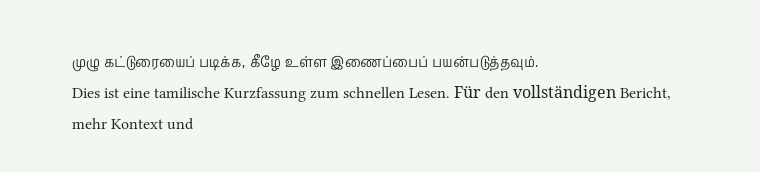முழு கட்டுரையைப் படிக்க, கீழே உள்ள இணைப்பைப் பயன்படுத்தவும்.
Dies ist eine tamilische Kurzfassung zum schnellen Lesen. Für den vollständigen Bericht, mehr Kontext und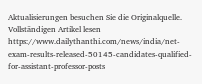Aktualisierungen besuchen Sie die Originalquelle.
Vollständigen Artikel lesen
https://www.dailythanthi.com/news/india/net-exam-results-released-50145-candidates-qualified-for-assistant-professor-posts